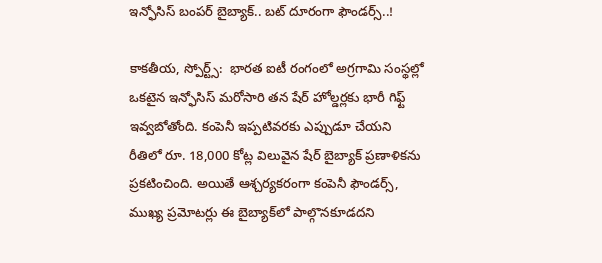ఇన్ఫోసిస్‌ బంపర్‌ బైబ్యాక్‌.. బ‌ట్ దూరంగా ఫౌండర్స్‌..!

కాకతీయ, స్పోర్ట్స్:  భారత ఐటీ రంగంలో అగ్రగామి సంస్థల్లో ఒకటైన ఇన్ఫోసిస్‌ మరోసారి తన షేర్‌ హోల్డర్లకు భారీ గిఫ్ట్‌ ఇవ్వబోతోంది. కంపెనీ ఇప్పటివరకు ఎప్పుడూ చేయని రీతిలో రూ. 18,000 కోట్ల విలువైన షేర్‌ బైబ్యాక్‌ ప్రణాళికను ప్రకటించింది. అయితే ఆశ్చర్యకరంగా కంపెనీ ఫౌండర్స్‌, ముఖ్య ప్రమోటర్లు ఈ బైబ్యాక్‌లో పాల్గొనకూడదని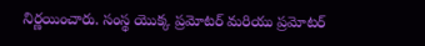నిర్ణయించారు. సంస్థ యొక్క ప్రమోటర్‌ మరియు ప్రమోటర్‌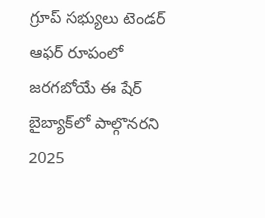గ్రూప్‌ సభ్యులు టెండర్‌ ఆఫర్‌ రూపంలో జరగబోయే ఈ షేర్‌ బైబ్యాక్‌లో పాల్గొనరని 2025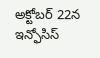అక్టోబర్‌ 22న ఇన్ఫోసిస్‌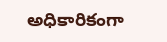అధికారికంగా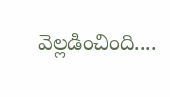వెల్లడించింది....